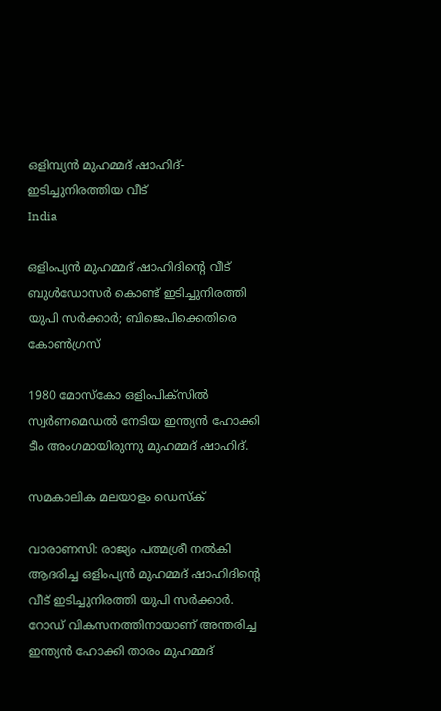ഒളിമ്പ്യന്‍ മുഹമ്മദ് ഷാഹിദ്- ഇടിച്ചുനിരത്തിയ വീട്
India

ഒളിംപ്യന്‍ മുഹമ്മദ് ഷാഹിദിന്റെ വീട് ബുള്‍ഡോസര്‍ കൊണ്ട് ഇടിച്ചുനിരത്തി യുപി സര്‍ക്കാര്‍; ബിജെപിക്കെതിരെ കോണ്‍ഗ്രസ്

1980 മോസ്‌കോ ഒളിംപിക്‌സില്‍ സ്വര്‍ണമെഡല്‍ നേടിയ ഇന്ത്യന്‍ ഹോക്കി ടീം അംഗമായിരുന്നു മുഹമ്മദ് ഷാഹിദ്.

സമകാലിക മലയാളം ഡെസ്ക്

വാരാണസി: രാജ്യം പത്മശ്രീ നല്‍കി ആദരിച്ച ഒളിംപ്യന്‍ മുഹമ്മദ് ഷാഹിദിന്റെ വീട് ഇടിച്ചുനിരത്തി യുപി സര്‍ക്കാര്‍. റോഡ് വികസനത്തിനായാണ് അന്തരിച്ച ഇന്ത്യന്‍ ഹോക്കി താരം മുഹമ്മദ്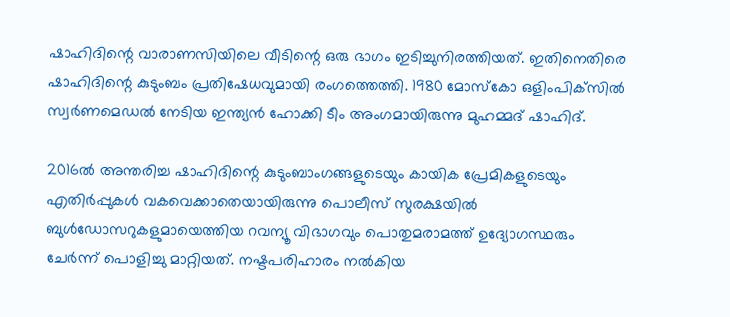ഷാഹിദിന്റെ വാരാണസിയിലെ വീടിന്റെ ഒരു ഭാഗം ഇടിച്ചുനിരത്തിയത്. ഇതിനെതിരെ ഷാഹിദിന്റെ കുടുംബം പ്രതിഷേധവുമായി രംഗത്തെത്തി. 1980 മോസ്‌കോ ഒളിംപിക്‌സില്‍ സ്വര്‍ണമെഡല്‍ നേടിയ ഇന്ത്യന്‍ ഹോക്കി ടീം അംഗമായിരുന്നു മുഹമ്മദ് ഷാഹിദ്.

2016ല്‍ അന്തരിച്ച ഷാഹിദിന്റെ കുടുംബാംഗങ്ങളുടെയും കായിക പ്രേമികളുടെയും എതിര്‍പ്പുകള്‍ വകവെക്കാതെയായിരുന്നു പൊലീസ് സുരക്ഷയില്‍ ബുള്‍ഡോസറുകളുമായെത്തിയ റവന്യൂ വിഭാഗവും പൊതുമരാമത്ത് ഉദ്യോഗസ്ഥരും ചേര്‍ന്ന് പൊളിച്ചു മാറ്റിയത്. നഷ്ടപരിഹാരം നല്‍കിയ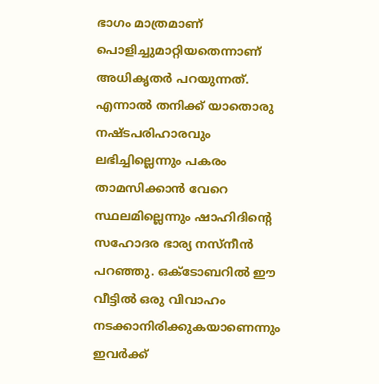ഭാഗം മാത്രമാണ് പൊളിച്ചുമാറ്റിയതെന്നാണ് അധികൃതര്‍ പറയുന്നത്. എന്നാല്‍ തനിക്ക് യാതൊരു നഷ്ടപരിഹാരവും ലഭിച്ചില്ലെന്നും പകരം താമസിക്കാന്‍ വേറെ സ്ഥലമില്ലെന്നും ഷാഹിദിന്റെ സഹോദര ഭാര്യ നസ്‌നീന്‍ പറഞ്ഞു. ഒക്ടോബറില്‍ ഈ വീട്ടില്‍ ഒരു വിവാഹം നടക്കാനിരിക്കുകയാണെന്നും ഇവര്‍ക്ക്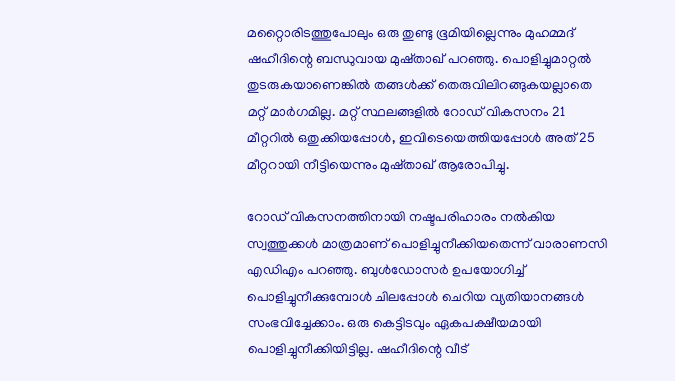മറ്റൈാരിടത്തുപോലും ഒരു തുണ്ടു ഭൂമിയില്ലെന്നും മുഹമ്മദ് ഷഹീദിന്റെ ബന്ധുവായ മുഷ്താഖ് പറഞ്ഞു. പൊളിച്ചുമാറ്റല്‍ തുടരുകയാണെങ്കില്‍ തങ്ങള്‍ക്ക് തെരുവിലിറങ്ങുകയല്ലാതെ മറ്റ് മാര്‍ഗമില്ല. മറ്റ് സ്ഥലങ്ങളില്‍ റോഡ് വികസനം 21 മീറ്ററില്‍ ഒതുക്കിയപ്പോള്‍, ഇവിടെയെത്തിയപ്പോള്‍ അത് 25 മീറ്ററായി നീട്ടിയെന്നും മുഷ്താഖ് ആരോപിച്ചു.

റോഡ് വികസനത്തിനായി നഷ്ടപരിഹാരം നല്‍കിയ സ്വത്തുക്കള്‍ മാത്രമാണ് പൊളിച്ചുനീക്കിയതെന്ന് വാരാണസി എഡിഎം പറഞ്ഞു. ബുള്‍ഡോസര്‍ ഉപയോഗിച്ച് പൊളിച്ചുനീക്കുമ്പോള്‍ ചിലപ്പോള്‍ ചെറിയ വ്യതിയാനങ്ങള്‍ സംഭവിച്ചേക്കാം. ഒരു കെട്ടിടവും ഏകപക്ഷീയമായി പൊളിച്ചുനീക്കിയിട്ടില്ല. ഷഹീദിന്റെ വീട്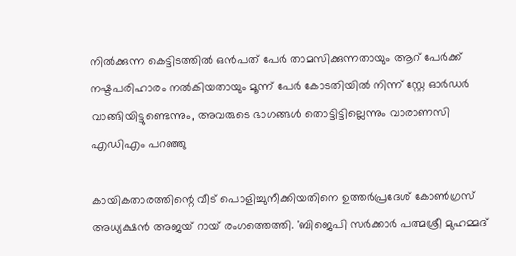നില്‍ക്കുന്ന കെട്ടിടത്തില്‍ ഒന്‍പത് പേര്‍ താമസിക്കുന്നതായും ആറ് പേര്‍ക്ക് നഷ്ടപരിഹാരം നല്‍കിയതായും മൂന്ന് പേര്‍ കോടതിയില്‍ നിന്ന് സ്റ്റേ ഓര്‍ഡര്‍ വാങ്ങിയിട്ടുണ്ടെന്നും, അവരുടെ ഭാഗങ്ങള്‍ തൊട്ടിട്ടില്ലെന്നും വാരാണസി എഡിഎം പറഞ്ഞു

കായികതാരത്തിന്റെ വീട് പൊളിച്ചുനീക്കിയതിനെ ഉത്തര്‍പ്രദേശ് കോണ്‍ഗ്രസ് അധ്യക്ഷന്‍ അജയ് റായ് രംഗത്തെത്തി. 'ബിജെപി സര്‍ക്കാര്‍ പത്മശ്രീ മുഹമ്മദ്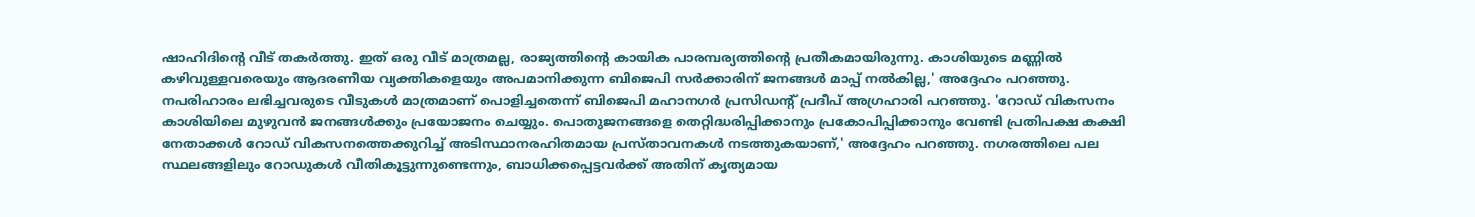ഷാഹിദിന്റെ വീട് തകര്‍ത്തു. ഇത് ഒരു വീട് മാത്രമല്ല, രാജ്യത്തിന്റെ കായിക പാരമ്പര്യത്തിന്റെ പ്രതീകമായിരുന്നു. കാശിയുടെ മണ്ണില്‍ കഴിവുള്ളവരെയും ആദരണീയ വ്യക്തികളെയും അപമാനിക്കുന്ന ബിജെപി സര്‍ക്കാരിന് ജനങ്ങള്‍ മാപ്പ് നല്‍കില്ല,' അദ്ദേഹം പറഞ്ഞു. നപരിഹാരം ലഭിച്ചവരുടെ വീടുകള്‍ മാത്രമാണ് പൊളിച്ചതെന്ന് ബിജെപി മഹാനഗര്‍ പ്രസിഡന്റ് പ്രദീപ് അഗ്രഹാരി പറഞ്ഞു. 'റോഡ് വികസനം കാശിയിലെ മുഴുവന്‍ ജനങ്ങള്‍ക്കും പ്രയോജനം ചെയ്യും. പൊതുജനങ്ങളെ തെറ്റിദ്ധരിപ്പിക്കാനും പ്രകോപിപ്പിക്കാനും വേണ്ടി പ്രതിപക്ഷ കക്ഷി നേതാക്കള്‍ റോഡ് വികസനത്തെക്കുറിച്ച് അടിസ്ഥാനരഹിതമായ പ്രസ്താവനകള്‍ നടത്തുകയാണ്,' അദ്ദേഹം പറഞ്ഞു. നഗരത്തിലെ പല സ്ഥലങ്ങളിലും റോഡുകള്‍ വീതികൂട്ടുന്നുണ്ടെന്നും, ബാധിക്കപ്പെട്ടവര്‍ക്ക് അതിന് കൃത്യമായ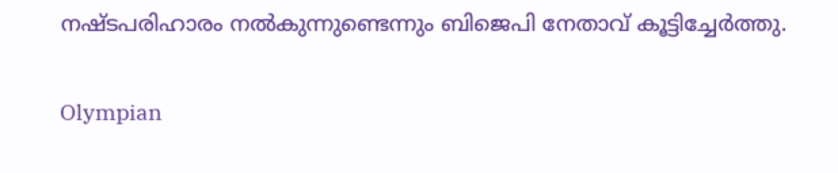നഷ്ടപരിഹാരം നല്‍കുന്നുണ്ടെന്നും ബിജെപി നേതാവ് കൂട്ടിച്ചേര്‍ത്തു.

Olympian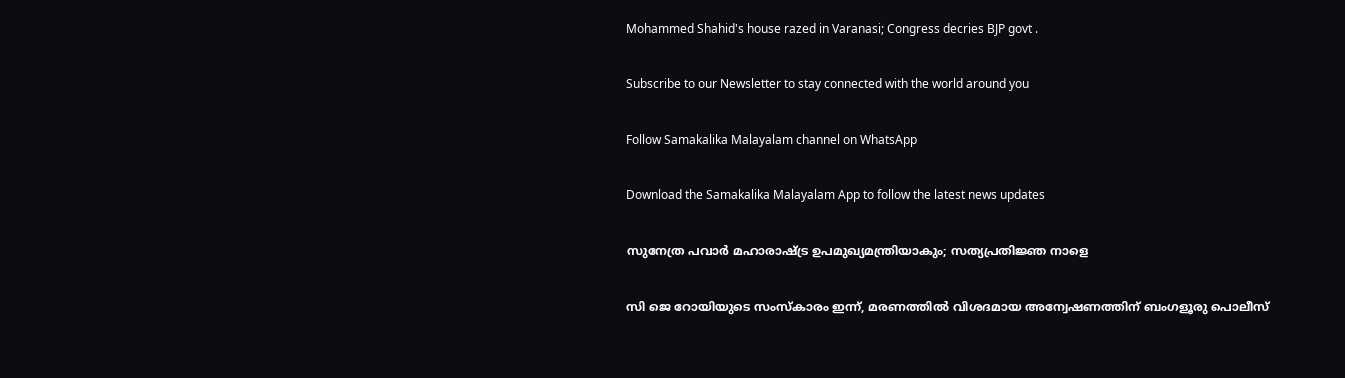Mohammed Shahid's house razed in Varanasi; Congress decries BJP govt .

Subscribe to our Newsletter to stay connected with the world around you

Follow Samakalika Malayalam channel on WhatsApp

Download the Samakalika Malayalam App to follow the latest news updates

സുനേത്ര പവാര്‍ മഹാരാഷ്ട്ര ഉപമുഖ്യമന്ത്രിയാകും; സത്യപ്രതിജ്ഞ നാളെ

സി ജെ റോയിയുടെ സംസ്‌കാരം ഇന്ന്, മരണത്തില്‍ വിശദമായ അന്വേഷണത്തിന് ബംഗളൂരു പൊലീസ്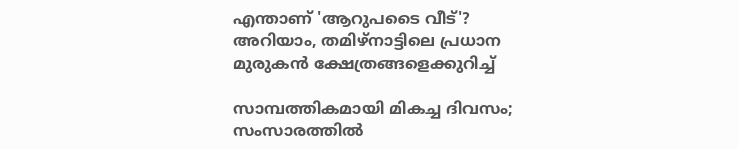എന്താണ് 'ആറുപടൈ വീട്'? അറിയാം, തമിഴ്നാട്ടിലെ പ്രധാന മുരുകൻ ക്ഷേത്രങ്ങളെക്കുറിച്ച്

സാമ്പത്തികമായി മികച്ച ദിവസം; സംസാരത്തിൽ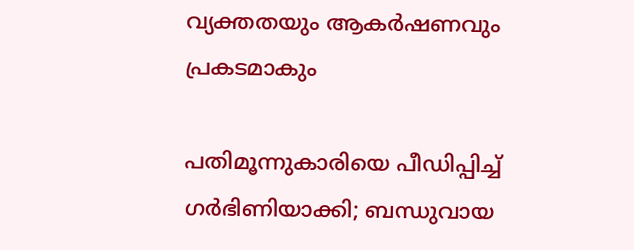വ്യക്തതയും ആകർഷണവും പ്രകടമാകും

പതിമൂന്നുകാരിയെ പീഡിപ്പിച്ച് ഗര്‍ഭിണിയാക്കി; ബന്ധുവായ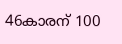46കാരന് 100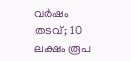വര്‍ഷം തടവ്; 10 ലക്ഷം രൂപ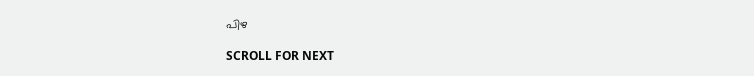പിഴ

SCROLL FOR NEXT